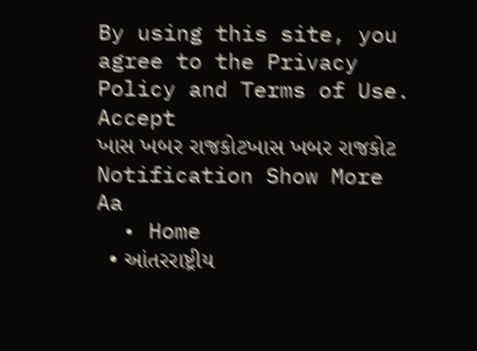By using this site, you agree to the Privacy Policy and Terms of Use.
Accept
ખાસ ખબર રાજકોટખાસ ખબર રાજકોટ
Notification Show More
Aa
  • Home
  • આંતરરાષ્ટ્રીય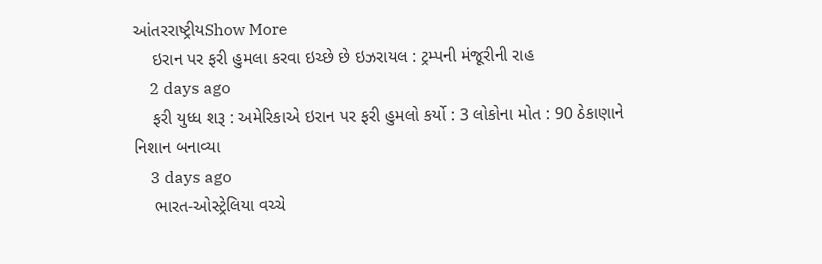આંતરરાષ્ટ્રીયShow More
    ઇરાન પર ફરી હુમલા કરવા ઇચ્છે છે ઇઝરાયલ : ટ્રમ્પની મંજૂરીની રાહ
    2 days ago
    ફરી યુધ્ધ શરૂ : અમેરિકાએ ઇરાન પર ફરી હુમલો કર્યો : 3 લોકોના મોત : 90 ઠેકાણાને નિશાન બનાવ્યા
    3 days ago
    ભારત-ઓસ્ટ્રેલિયા વચ્ચે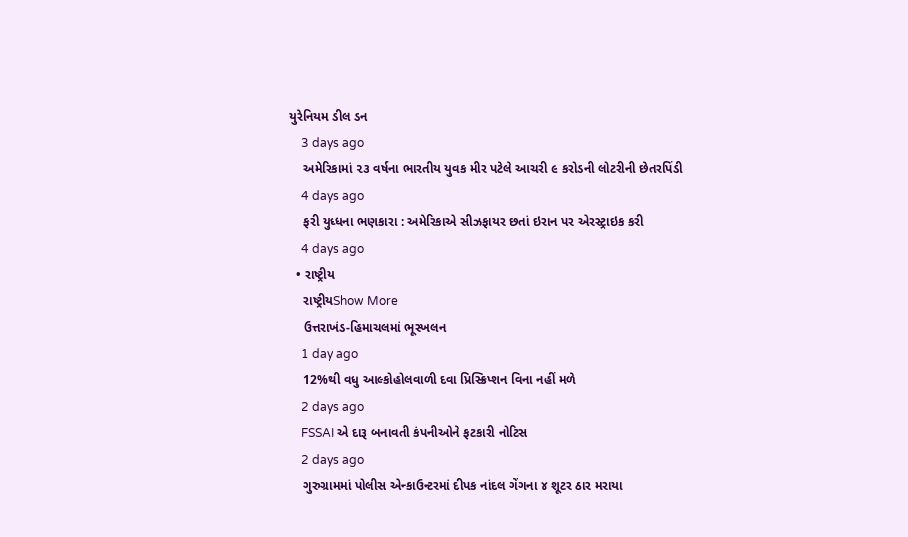યુરેનિયમ ડીલ ડન
    3 days ago
    અમેરિકામાં ૨૩ વર્ષના ભારતીય યુવક મીર પટેલે આચરી ૯ કરોડની લોટરીની છેતરપિંડી
    4 days ago
    ફરી યુધ્ધના ભણકારા : અમેરિકાએ સીઝફાયર છતાં ઇરાન પર એરસ્ટ્રાઇક કરી
    4 days ago
  • રાષ્ટ્રીય
    રાષ્ટ્રીયShow More
    ઉત્તરાખંડ-હિમાચલમાં ભૂસ્ખલન
    1 day ago
    12%થી વધુ આલ્કોહોલવાળી દવા પ્રિસ્ક્રિપ્શન વિના નહીં મળે
    2 days ago
    FSSAI એ દારૂ બનાવતી કંપનીઓને ફટકારી નોટિસ
    2 days ago
    ગુરુગ્રામમાં પોલીસ એન્કાઉન્ટરમાં દીપક નાંદલ ગેંગના ૪ શૂટર ઠાર મરાયા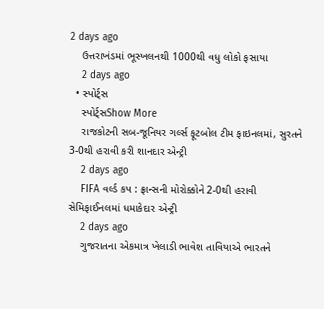2 days ago
    ઉત્તરાખંડમાં ભૂસ્ખલનથી 1000થી વધુ લોકો ફસાયા
    2 days ago
  • સ્પોર્ટ્સ
    સ્પોર્ટ્સShow More
    રાજકોટની સબ-જૂનિયર ગર્લ્સ ફૂટબોલ ટીમ ફાઇનલમાં, સુરતને 3-0થી હરાવી કરી શાનદાર એન્ટ્રી
    2 days ago
    FIFA વર્લ્ડ કપ : ફ્રાન્સની મોરોક્કોને 2-0થી હરાવી સેમિફાઈનલમાં ધમાકેદાર એન્ટ્રી
    2 days ago
    ગુજરાતના એકમાત્ર ખેલાડી ભાવેશ તાવિયાએ ભારતને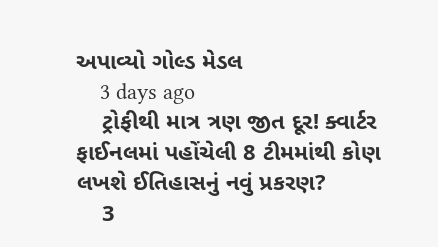અપાવ્યો ગોલ્ડ મેડલ
    3 days ago
    ટ્રોફીથી માત્ર ત્રણ જીત દૂર! ક્વાર્ટર ફાઈનલમાં પહોંચેલી 8 ટીમમાંથી કોણ લખશે ઈતિહાસનું નવું પ્રકરણ?
    3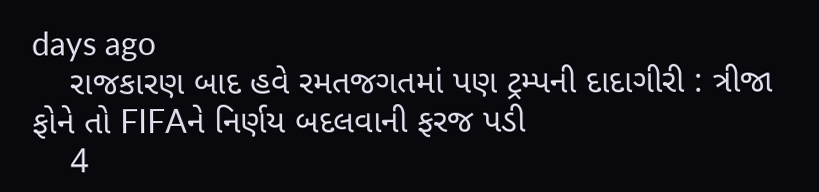days ago
    રાજકારણ બાદ હવે રમતજગતમાં પણ ટ્રમ્પની દાદાગીરી : ત્રીજા ફોને તો FIFAને નિર્ણય બદલવાની ફરજ પડી
    4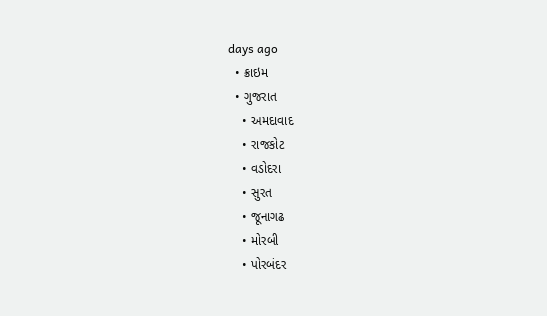days ago
  • ક્રાઇમ
  • ગુજરાત
    • અમદાવાદ
    • રાજકોટ
    • વડોદરા
    • સુરત
    • જૂનાગઢ
    • મોરબી
    • પોરબંદર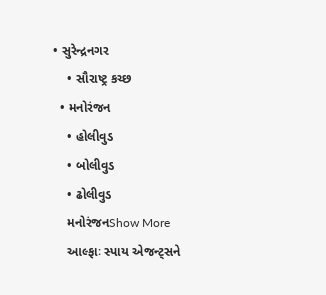• સુરેન્દ્રનગર
    • સૌરાષ્ટ્ર કચ્છ
  • મનોરંજન
    • હોલીવુડ
    • બોલીવુડ
    • ઢોલીવુડ
    મનોરંજનShow More
    આલ્ફાઃ સ્પાય એજન્ટ્સને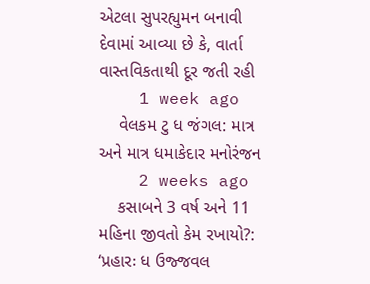એટલા સુપરહ્યુમન બનાવી દેવામાં આવ્યા છે કે, વાર્તા વાસ્તવિકતાથી દૂર જતી રહી
    1 week ago
    વેલકમ ટુ ધ જંગલ: માત્ર અને માત્ર ધમાકેદાર મનોરંજન
    2 weeks ago
    કસાબને 3 વર્ષ અને 11 મહિના જીવતો કેમ રખાયો?: ‘પ્રહારઃ ધ ઉજ્જવલ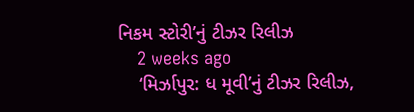નિકમ સ્ટોરી’નું ટીઝર રિલીઝ
    2 weeks ago
    ‘મિર્ઝાપુર: ધ મૂવી’નું ટીઝર રિલીઝ,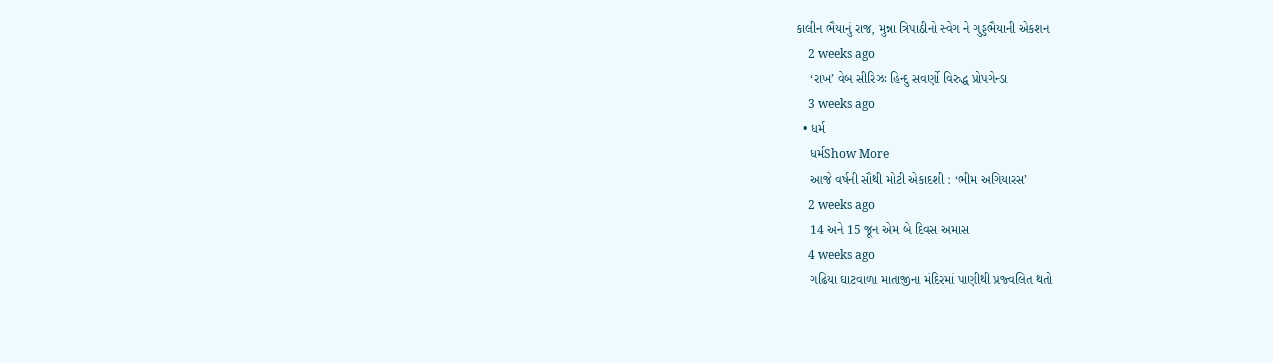કાલીન ભૈયાનું રાજ, મુન્ના ત્રિપાઠીનો સ્વેગ ને ગુડ્ડભૈયાની એકશન
    2 weeks ago
    ‘રાખ’ વેબ સીરિઝઃ હિન્દુ સવર્ણો વિરુદ્ધ પ્રોપગેન્ડા
    3 weeks ago
  • ધર્મ
    ધર્મShow More
    આજે વર્ષની સૌથી મોટી એકાદશી : ‘ભીમ અગિયારસ’
    2 weeks ago
    14 અને 15 જૂન એમ બે દિવસ અમાસ
    4 weeks ago
    ગઢિયા ઘાટવાળા માતાજીના મંદિરમાં પાણીથી પ્રજ્વલિત થતો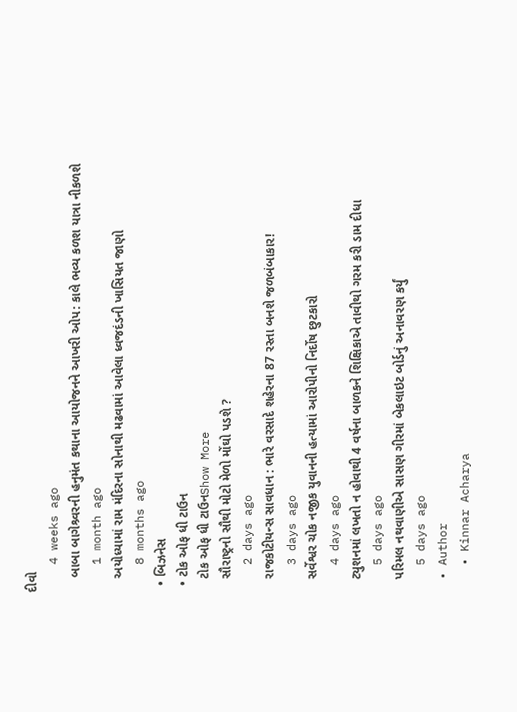દીવો
    4 weeks ago
    બાબા બાગેશ્ર્વરની હનુમંત કથાના આયોજનને આખરી ઓપ: કાલે ભવ્ય કળશ યાત્રા નીકળશે
    1 month ago
    અયોધ્યામાં રામ મંદિરના સોનાથી મઢવામાં આવેલા ધ્વજદંડની ખાસિયત જાણો
    8 months ago
  • બિઝનેસ
  • ટોક ઓફ ધી ટાઉન
    ટોક ઓફ ધી ટાઉનShow More
    સૌરાષ્ટ્રનો સૌથી મોટો મેળો મોંઘો પડશે ?
    2 days ago
    રાજકોટીયન્સ સાવધાન : ભારે વરસાદે શહેરના 87 રસ્તા બનશે જળબંબાકાર!
    3 days ago
    સર્વેશ્વર ચોક નજીક યુવાનની હત્યામાં આરોપીનો નિર્દોષ છુટકારો
    4 days ago
    ટ્યુશનમાં લખતો ન હોવાથી 4 વર્ષના બાળકને શિક્ષિકાએ તાવીથો ગરમ કરી ડામ દીધા
    5 days ago
    પરિમલ નથવાણીએ સાસણ ગીરમાં બેકલાઇટ બોર્ડનું અનાવરણ કર્યું
    5 days ago
  • Author
    • Kinnar Acharya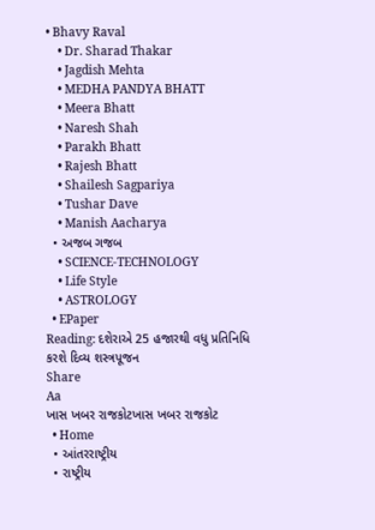• Bhavy Raval
    • Dr. Sharad Thakar
    • Jagdish Mehta
    • MEDHA PANDYA BHATT
    • Meera Bhatt
    • Naresh Shah
    • Parakh Bhatt
    • Rajesh Bhatt
    • Shailesh Sagpariya
    • Tushar Dave
    • Manish Aacharya
  • અજબ ગજબ
    • SCIENCE-TECHNOLOGY
    • Life Style
    • ASTROLOGY
  • EPaper
Reading: દશેરાએ 25 હજારથી વધુ પ્રતિનિધિ કરશે દિવ્ય શસ્ત્રપૂજન
Share
Aa
ખાસ ખબર રાજકોટખાસ ખબર રાજકોટ
  • Home
  • આંતરરાષ્ટ્રીય
  • રાષ્ટ્રીય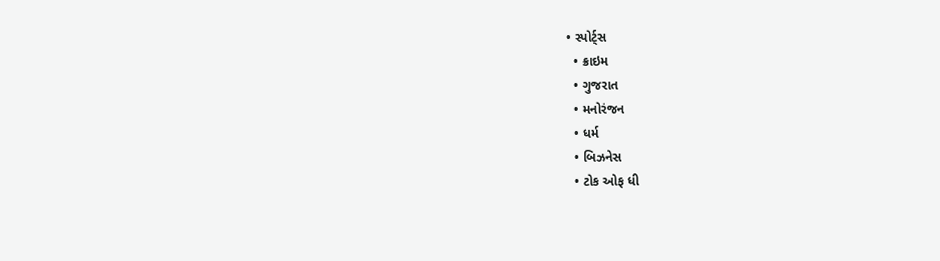• સ્પોર્ટ્સ
  • ક્રાઇમ
  • ગુજરાત
  • મનોરંજન
  • ધર્મ
  • બિઝનેસ
  • ટોક ઓફ ધી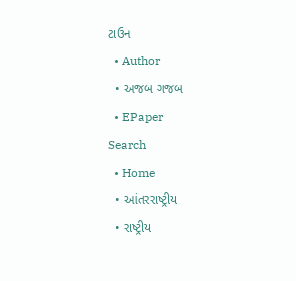ટાઉન
  • Author
  • અજબ ગજબ
  • EPaper
Search
  • Home
  • આંતરરાષ્ટ્રીય
  • રાષ્ટ્રીય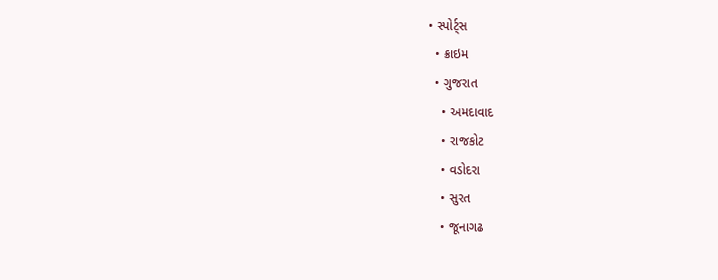• સ્પોર્ટ્સ
  • ક્રાઇમ
  • ગુજરાત
    • અમદાવાદ
    • રાજકોટ
    • વડોદરા
    • સુરત
    • જૂનાગઢ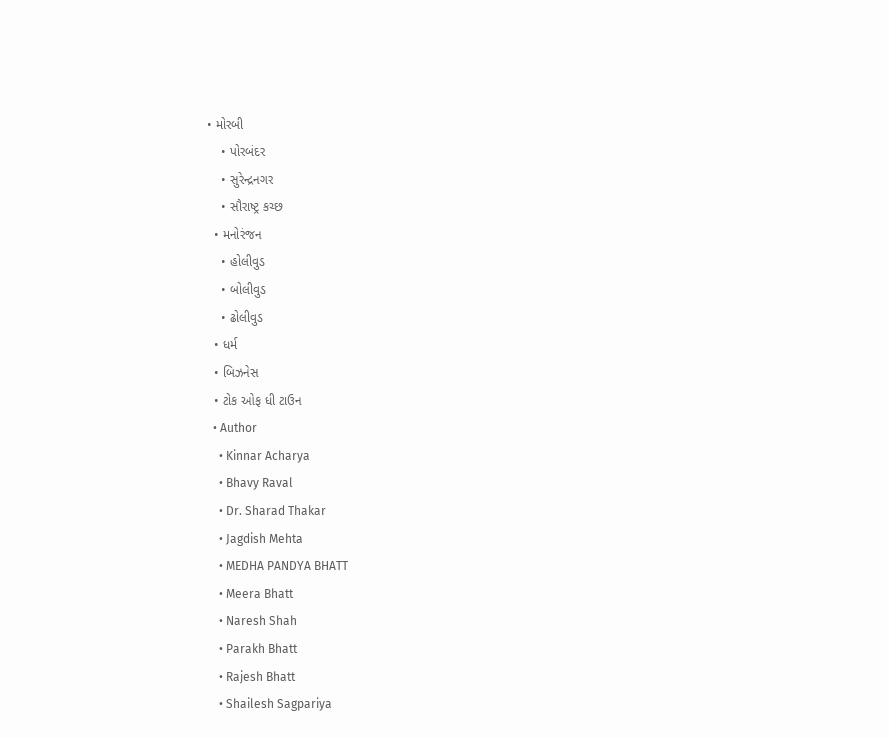• મોરબી
    • પોરબંદર
    • સુરેન્દ્રનગર
    • સૌરાષ્ટ્ર કચ્છ
  • મનોરંજન
    • હોલીવુડ
    • બોલીવુડ
    • ઢોલીવુડ
  • ધર્મ
  • બિઝનેસ
  • ટોક ઓફ ધી ટાઉન
  • Author
    • Kinnar Acharya
    • Bhavy Raval
    • Dr. Sharad Thakar
    • Jagdish Mehta
    • MEDHA PANDYA BHATT
    • Meera Bhatt
    • Naresh Shah
    • Parakh Bhatt
    • Rajesh Bhatt
    • Shailesh Sagpariya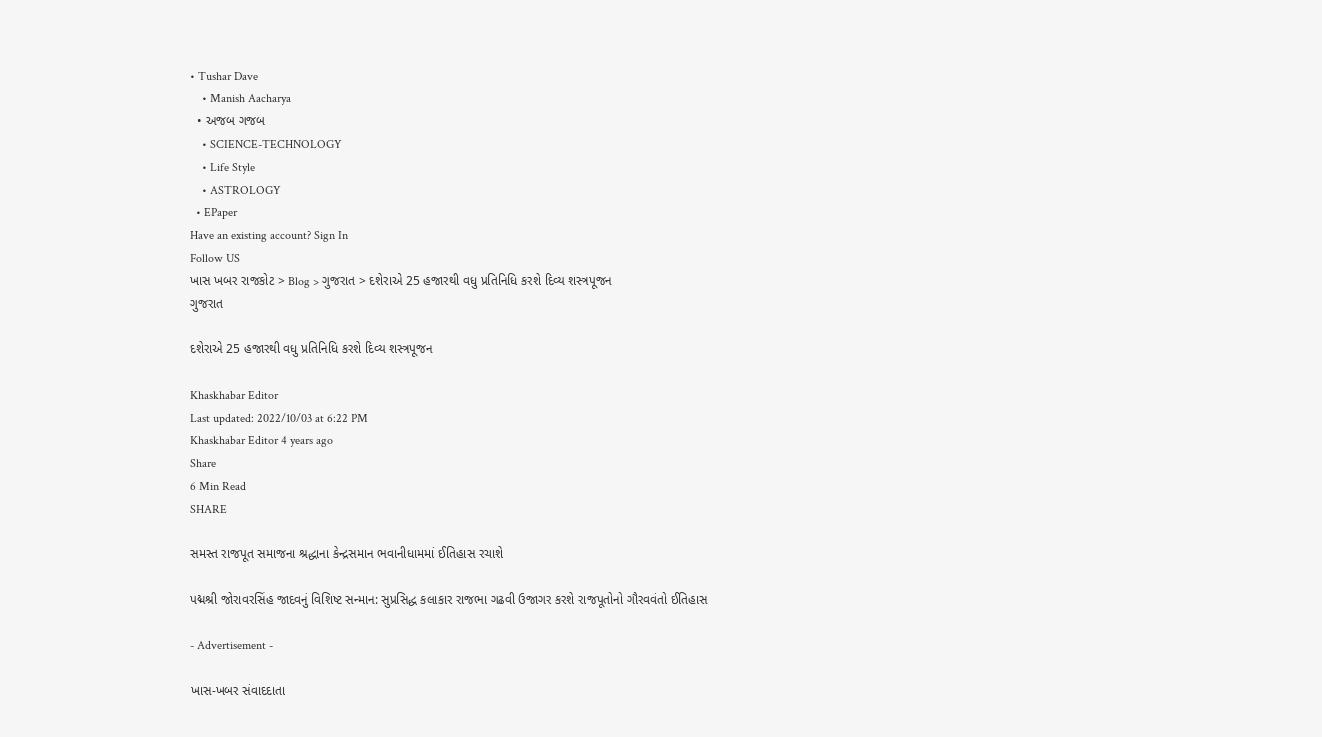• Tushar Dave
    • Manish Aacharya
  • અજબ ગજબ
    • SCIENCE-TECHNOLOGY
    • Life Style
    • ASTROLOGY
  • EPaper
Have an existing account? Sign In
Follow US
ખાસ ખબર રાજકોટ > Blog > ગુજરાત > દશેરાએ 25 હજારથી વધુ પ્રતિનિધિ કરશે દિવ્ય શસ્ત્રપૂજન
ગુજરાત

દશેરાએ 25 હજારથી વધુ પ્રતિનિધિ કરશે દિવ્ય શસ્ત્રપૂજન

Khaskhabar Editor
Last updated: 2022/10/03 at 6:22 PM
Khaskhabar Editor 4 years ago
Share
6 Min Read
SHARE

સમસ્ત રાજપૂત સમાજના શ્રદ્ધાના કેન્દ્રસમાન ભવાનીધામમાં ઈતિહાસ રચાશે

પદ્મશ્રી જોરાવરસિંહ જાદવનું વિશિષ્ટ સન્માન: સુપ્રસિદ્ધ કલાકાર રાજભા ગઢવી ઉજાગર કરશે રાજપૂતોનો ગૌરવવંતો ઈતિહાસ

- Advertisement -

ખાસ-ખબર સંવાદદાતા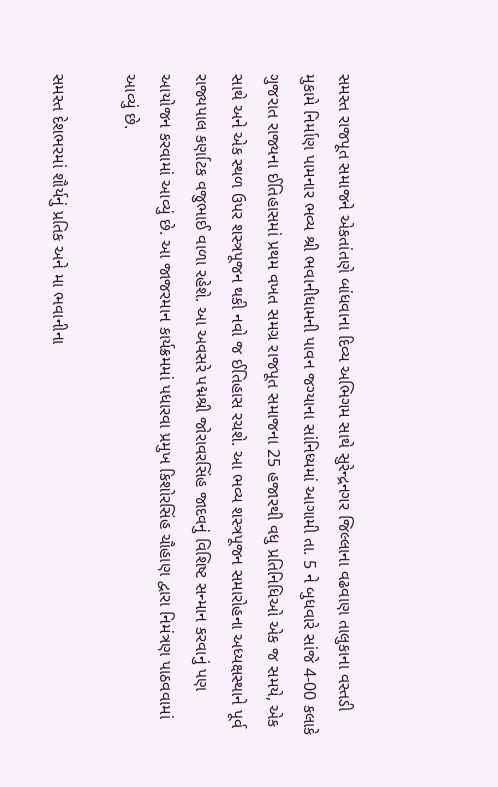સમસ્ત રાજપૂત સમાજને એકતાંતણે બાંધવાના દિવ્ય અભિગમ સાથે સુરેન્દ્રનગર જિલ્લાના વઢવાણ તાલુકાના વસ્તડી મુકામે નિર્માણ પામનાર ભવ્ય શ્રી ભવાનીધામની પાવન જગ્યાના સાંનિધ્યમાં આગામી તા. 5 ને બુધવારે સાંજે 4-00 કલાકે ગુજરાત રાજ્યના ઈતિહાસમાં પ્રથમ વખત સમગ્ર રાજપૂત સમાજના 25 હજારથી વધુ પ્રતિનિધિઓ એક જ સમયે, એક સાથે અને એક સ્થળ ઉપર શસ્ત્રપૂજન થકી નવો જ ઈતિહાસ રચશે. આ ભવ્ય શસ્ત્રપૂજન સમારોહના અધ્યક્ષસ્થાને પૂર્વ રાજ્યપાલ કર્ણાટક વજુભાઈ વાળા રહેશે. આ અવસરે પદ્મશ્રી જોરાવરસિંહ જાદવનું વિશિષ્ટ સન્માન કરવાનું પણ આયોજન કરવામાં આવ્યું છે. આ જાજરમાન કાર્યક્રમમાં પધારવા પ્રમુખ કિશોરસિંહ ચૌહાણ દ્વારા નિમંત્રણ પાઠવવામાં આવ્યું છે.

સમસ્ત દેશભરમાં શૌર્યનું પ્રતિક અને મા ભવાનીના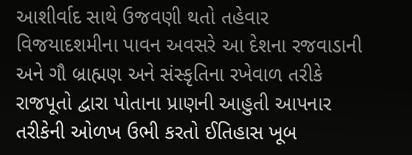આશીર્વાદ સાથે ઉજવણી થતો તહેવાર વિજયાદશમીના પાવન અવસરે આ દેશના રજવાડાની અને ગૌ બ્રાહ્મણ અને સંસ્કૃતિના રખેવાળ તરીકે રાજપૂતો દ્વારા પોતાના પ્રાણની આહુતી આપનાર તરીકેની ઓળખ ઉભી કરતો ઈતિહાસ ખૂબ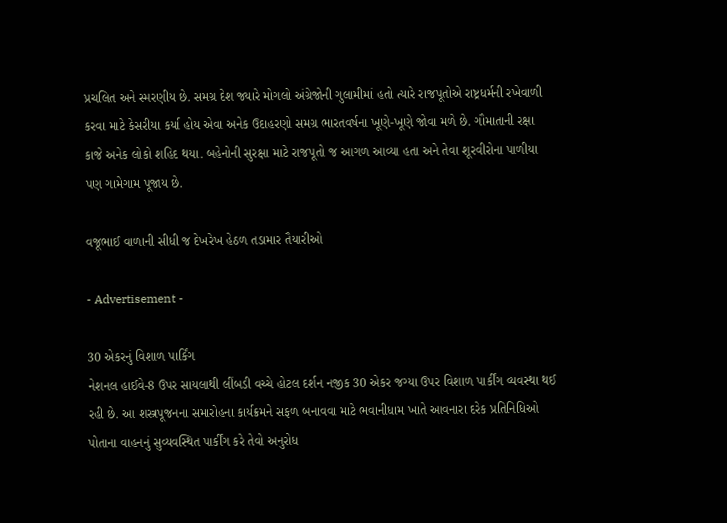પ્રચલિત અને સ્મરણીય છે. સમગ્ર દેશ જ્યારે મોગલો અંગ્રેજોની ગુલામીમાં હતો ત્યારે રાજપૂતોએ રાષ્ટ્રધર્મની રખેવાળી કરવા માટે કેસરીયા કર્યા હોય એવા અનેક ઉદાહરણો સમગ્ર ભારતવર્ષના ખૂણે-ખૂણે જોવા મળે છે. ગૌમાતાની રક્ષા કાજે અનેક લોકો શહિદ થયા. બહેનોની સુરક્ષા માટે રાજપૂતો જ આગળ આવ્યા હતા અને તેવા શૂરવીરોના પાળીયા પણ ગામેગામ પૂજાય છે.

વજૂભાઈ વાળાની સીધી જ દેખરેખ હેઠળ તડામાર તૈયારીઓ

- Advertisement -

30 એકરનું વિશાળ પાર્કિંગ
નેશનલ હાઈવે-8 ઉપર સાયલાથી લીંબડી વચ્ચે હોટલ દર્શન નજીક 30 એકર જગ્યા ઉપર વિશાળ પાર્કીંગ વ્યવસ્થા થઈ રહી છે. આ શસ્ત્રપૂજનના સમારોહના કાર્યક્રમને સફળ બનાવવા માટે ભવાનીધામ ખાતે આવનારા દરેક પ્રતિનિધિઓ પોતાના વાહનનું સુવ્યવસ્થિત પાર્કીંગ કરે તેવો અનુરોધ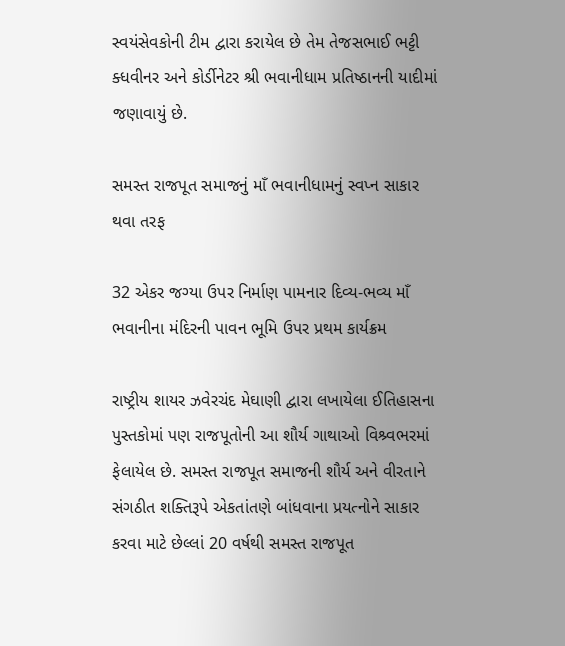સ્વયંસેવકોની ટીમ દ્વારા કરાયેલ છે તેમ તેજસભાઈ ભટ્ટી ક્ધવીનર અને કોર્ડીનેટર શ્રી ભવાનીધામ પ્રતિષ્ઠાનની યાદીમાં જણાવાયું છે.

સમસ્ત રાજપૂત સમાજનું માઁ ભવાનીધામનું સ્વપ્ન સાકાર થવા તરફ

32 એકર જગ્યા ઉપર નિર્માણ પામનાર દિવ્ય-ભવ્ય માઁ ભવાનીના મંદિરની પાવન ભૂમિ ઉપર પ્રથમ કાર્યક્રમ

રાષ્ટ્રીય શાયર ઝવેરચંદ મેઘાણી દ્વારા લખાયેલા ઈતિહાસના પુસ્તકોમાં પણ રાજપૂતોની આ શૌર્ય ગાથાઓ વિશ્ર્વભરમાં ફેલાયેલ છે. સમસ્ત રાજપૂત સમાજની શૌર્ય અને વીરતાને સંગઠીત શક્તિરૂપે એકતાંતણે બાંધવાના પ્રયત્નોને સાકાર કરવા માટે છેલ્લાં 20 વર્ષથી સમસ્ત રાજપૂત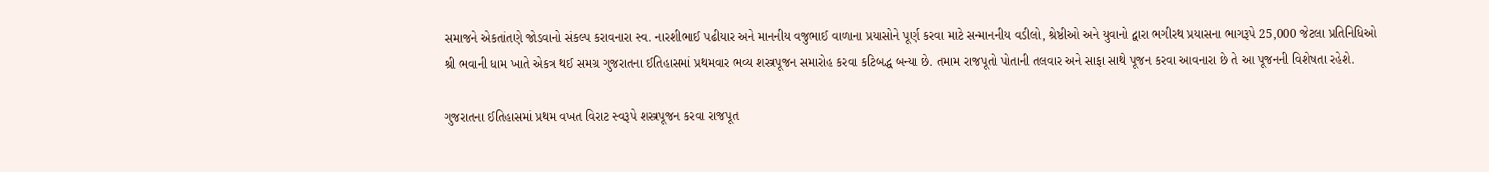સમાજને એકતાંતણે જોડવાનો સંકલ્પ કરાવનારા સ્વ. નારશીભાઈ પઢીયાર અને માનનીય વજુભાઈ વાળાના પ્રયાસોને પૂર્ણ કરવા માટે સન્માનનીય વડીલો, શ્રેષ્ઠીઓ અને યુવાનો દ્વારા ભગીરથ પ્રયાસના ભાગરૂપે 25,000 જેટલા પ્રતિનિધિઓ શ્રી ભવાની ધામ ખાતે એકત્ર થઈ સમગ્ર ગુજરાતના ઈતિહાસમાં પ્રથમવાર ભવ્ય શસ્ત્રપૂજન સમારોહ કરવા કટિબદ્ધ બન્યા છે. તમામ રાજપૂતો પોતાની તલવાર અને સાફા સાથે પૂજન કરવા આવનારા છે તે આ પૂજનની વિશેષતા રહેશે.

ગુજરાતના ઈતિહાસમાં પ્રથમ વખત વિરાટ સ્વરૂપે શસ્ત્રપૂજન કરવા રાજપૂત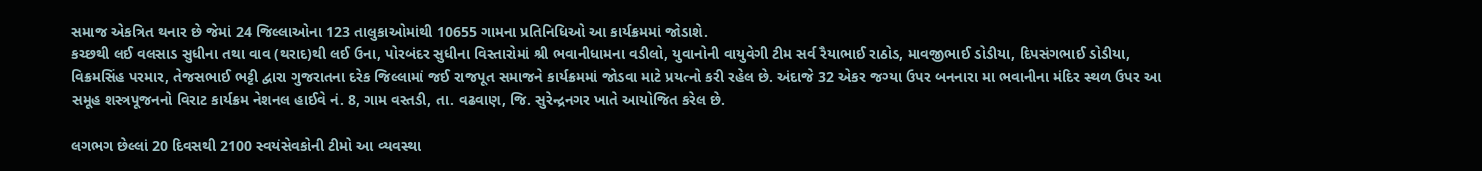સમાજ એકત્રિત થનાર છે જેમાં 24 જિલ્લાઓના 123 તાલુકાઓમાંથી 10655 ગામના પ્રતિનિધિઓ આ કાર્યક્રમમાં જોડાશે.
કચ્છથી લઈ વલસાડ સુધીના તથા વાવ (થરાદ)થી લઈ ઉના, પોરબંદર સુધીના વિસ્તારોમાં શ્રી ભવાનીધામના વડીલો, યુવાનોની વાયુવેગી ટીમ સર્વ રૈયાભાઈ રાઠોડ, માવજીભાઈ ડોડીયા, દિપસંગભાઈ ડોડીયા, વિક્રમસિંહ પરમાર, તેજસભાઈ ભટ્ટી દ્વારા ગુજરાતના દરેક જિલ્લામાં જઈ રાજપૂત સમાજને કાર્યક્રમમાં જોડવા માટે પ્રયત્નો કરી રહેલ છે. અંદાજે 32 એકર જગ્યા ઉપર બનનારા મા ભવાનીના મંદિર સ્થળ ઉપર આ સમૂહ શસ્ત્રપૂજનનો વિરાટ કાર્યક્રમ નેશનલ હાઈવે નં. 8, ગામ વસ્તડી, તા. વઢવાણ, જિ. સુરેન્દ્રનગર ખાતે આયોજિત કરેલ છે.

લગભગ છેલ્લાં 20 દિવસથી 2100 સ્વયંસેવકોની ટીમો આ વ્યવસ્થા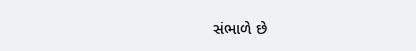સંભાળે છે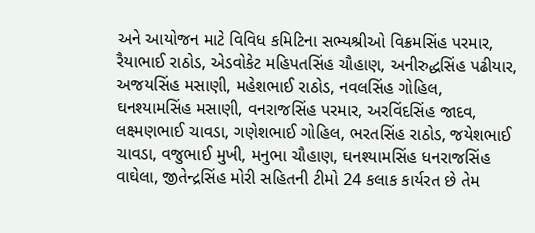અને આયોજન માટે વિવિધ કમિટિના સભ્યશ્રીઓ વિક્રમસિંહ પરમાર, રૈયાભાઈ રાઠોડ, એડવોકેટ મહિપતસિંહ ચૌહાણ, અનીરુદ્ધસિંહ પઢીયાર, અજયસિંહ મસાણી, મહેશભાઈ રાઠોડ, નવલસિંહ ગોહિલ, ઘનશ્યામસિંહ મસાણી, વનરાજસિંહ પરમાર, અરવિંદસિંહ જાદવ, લક્ષ્મણભાઈ ચાવડા, ગણેશભાઈ ગોહિલ, ભરતસિંહ રાઠોડ, જયેશભાઈ ચાવડા, વજુભાઈ મુખી, મનુભા ચૌહાણ, ઘનશ્યામસિંહ ધનરાજસિંહ વાઘેલા, જીતેન્દ્રસિંહ મોરી સહિતની ટીમો 24 કલાક કાર્યરત છે તેમ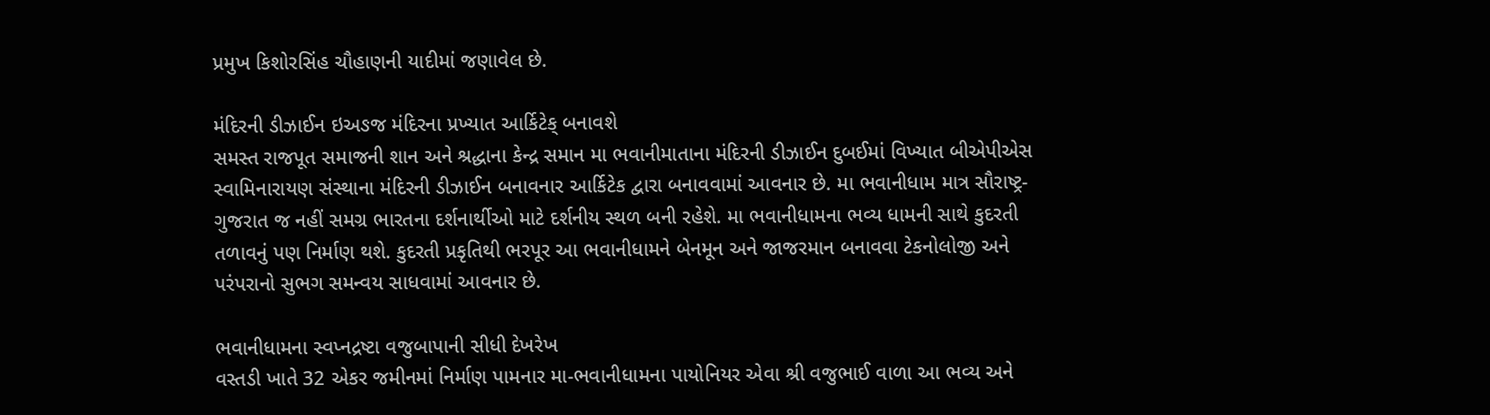પ્રમુખ કિશોરસિંહ ચૌહાણની યાદીમાં જણાવેલ છે.

મંદિરની ડીઝાઈન ઇઅઙજ મંદિરના પ્રખ્યાત આર્કિટેક્ બનાવશે
સમસ્ત રાજપૂત સમાજની શાન અને શ્રદ્ધાના કેન્દ્ર સમાન મા ભવાનીમાતાના મંદિરની ડીઝાઈન દુબઈમાં વિખ્યાત બીએપીએસ સ્વામિનારાયણ સંસ્થાના મંદિરની ડીઝાઈન બનાવનાર આર્કિટેક દ્વારા બનાવવામાં આવનાર છે. મા ભવાનીધામ માત્ર સૌરાષ્ટ્ર-ગુજરાત જ નહીં સમગ્ર ભારતના દર્શનાર્થીઓ માટે દર્શનીય સ્થળ બની રહેશે. મા ભવાનીધામના ભવ્ય ધામની સાથે કુદરતી તળાવનું પણ નિર્માણ થશે. કુદરતી પ્રકૃતિથી ભરપૂર આ ભવાનીધામને બેનમૂન અને જાજરમાન બનાવવા ટેકનોલોજી અને પરંપરાનો સુભગ સમન્વય સાધવામાં આવનાર છે.

ભવાનીધામના સ્વપ્નદ્રષ્ટા વજુબાપાની સીધી દેખરેખ
વસ્તડી ખાતે 32 એકર જમીનમાં નિર્માણ પામનાર મા-ભવાનીધામના પાયોનિયર એવા શ્રી વજુભાઈ વાળા આ ભવ્ય અને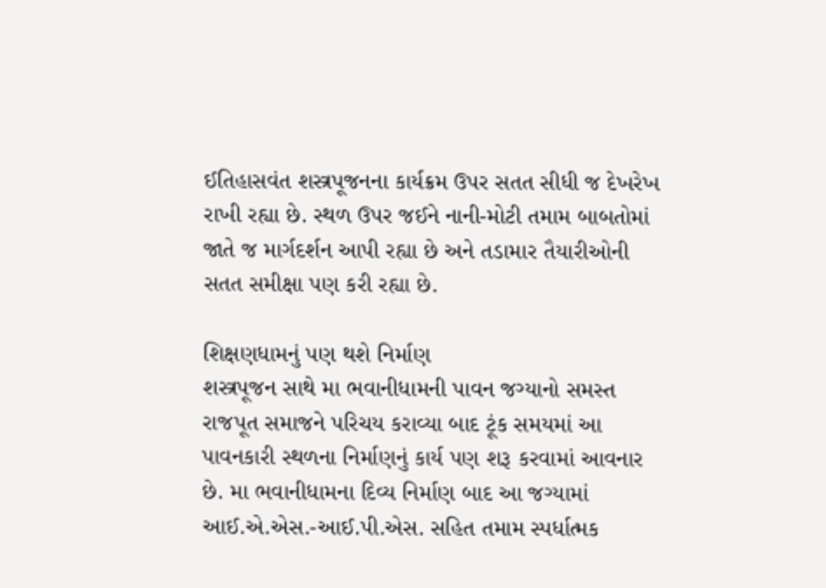ઈતિહાસવંત શસ્ત્રપૂજનના કાર્યક્રમ ઉપર સતત સીધી જ દેખરેખ રાખી રહ્યા છે. સ્થળ ઉપર જઈને નાની-મોટી તમામ બાબતોમાં જાતે જ માર્ગદર્શન આપી રહ્યા છે અને તડામાર તૈયારીઓની સતત સમીક્ષા પણ કરી રહ્યા છે.

શિક્ષણધામનું પણ થશે નિર્માણ
શસ્ત્રપૂજન સાથે મા ભવાનીધામની પાવન જગ્યાનો સમસ્ત રાજપૂત સમાજને પરિચય કરાવ્યા બાદ ટૂંક સમયમાં આ પાવનકારી સ્થળના નિર્માણનું કાર્ય પણ શરૂ કરવામાં આવનાર છે. મા ભવાનીધામના દિવ્ય નિર્માણ બાદ આ જગ્યામાં આઈ.એ.એસ.-આઈ.પી.એસ. સહિત તમામ સ્પર્ધાત્મક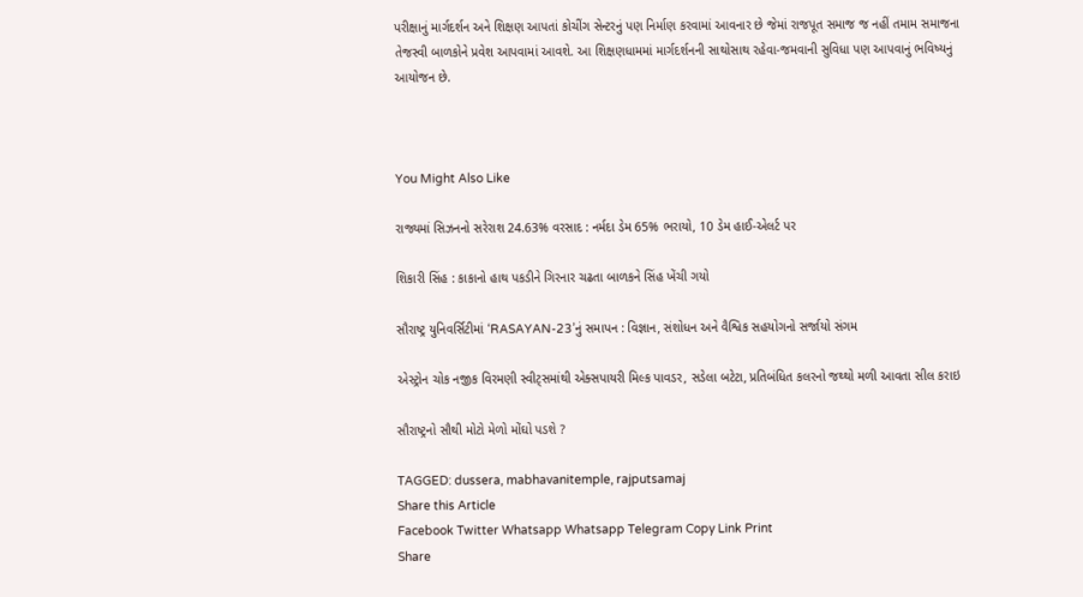પરીક્ષાનું માર્ગદર્શન અને શિક્ષણ આપતાં કોચીંગ સેન્ટરનું પણ નિર્માણ કરવામાં આવનાર છે જેમાં રાજપૂત સમાજ જ નહીં તમામ સમાજના તેજસ્વી બાળકોને પ્રવેશ આપવામાં આવશે. આ શિક્ષણધામમાં માર્ગદર્શનની સાથોસાથ રહેવા-જમવાની સુવિધા પણ આપવાનું ભવિષ્યનું આયોજન છે.



You Might Also Like

રાજ્યમાં સિઝનનો સરેરાશ 24.63% વરસાદ : નર્મદા ડેમ 65% ભરાયો, 10 ડેમ હાઈ-એલર્ટ પર

શિકારી સિંહ : કાકાનો હાથ પકડીને ગિરનાર ચઢતા બાળકને સિંહ ખેંચી ગયો

સૌરાષ્ટ્ર યુનિવર્સિટીમાં ‘RASAYAN-23’નું સમાપન : વિજ્ઞાન, સંશોધન અને વૈશ્વિક સહયોગનો સર્જાયો સંગમ

એસ્ટ્રોન ચોક નજીક વિરમણી સ્વીટ્સમાંથી એક્સપાયરી મિલ્ક પાવડર, સડેલા બટેટા, પ્રતિબંધિત કલરનો જથ્થો મળી આવતા સીલ કરાઇ

સૌરાષ્ટ્રનો સૌથી મોટો મેળો મોંઘો પડશે ?

TAGGED: dussera, mabhavanitemple, rajputsamaj
Share this Article
Facebook Twitter Whatsapp Whatsapp Telegram Copy Link Print
Share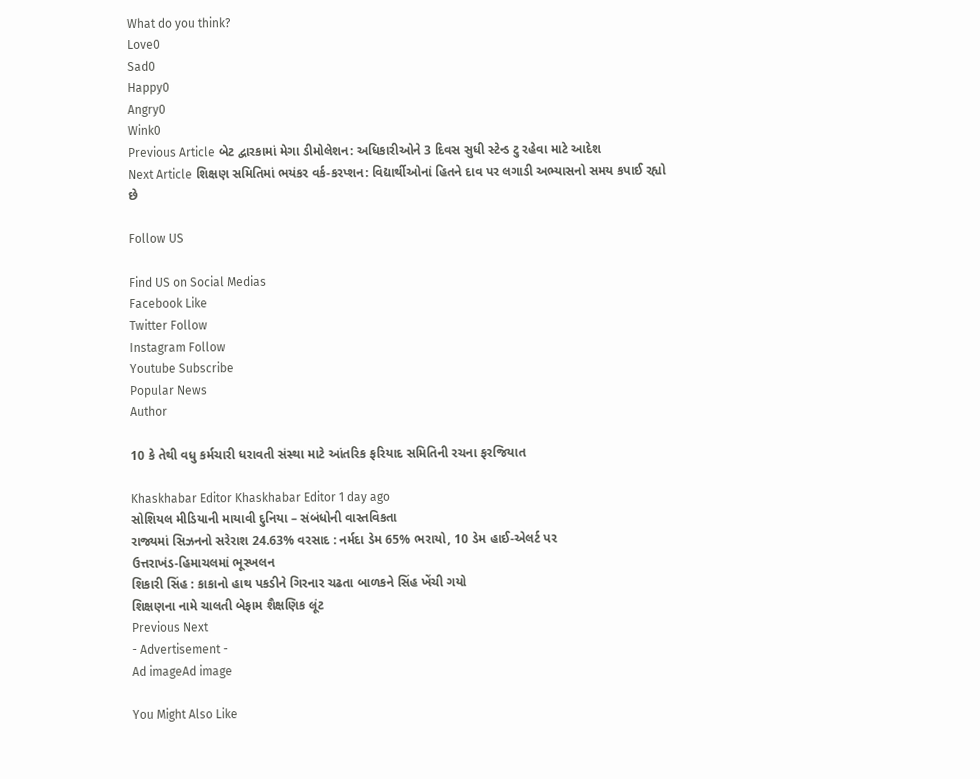What do you think?
Love0
Sad0
Happy0
Angry0
Wink0
Previous Article બેટ દ્વારકામાં મેગા ડીમોલેશન: અધિકારીઓને 3 દિવસ સુધી સ્ટેન્ડ ટુ રહેવા માટે આદેશ
Next Article શિક્ષણ સમિતિમાં ભયંકર વર્ક-કરપ્શન: વિદ્યાર્થીઓનાં હિતને દાવ પર લગાડી અભ્યાસનો સમય કપાઈ રહ્યો છે

Follow US

Find US on Social Medias
Facebook Like
Twitter Follow
Instagram Follow
Youtube Subscribe
Popular News
Author

10 કે તેથી વધુ કર્મચારી ધરાવતી સંસ્થા માટે આંતરિક ફરિયાદ સમિતિની રચના ફરજિયાત

Khaskhabar Editor Khaskhabar Editor 1 day ago
સોશિયલ મીડિયાની માયાવી દુનિયા – સંબંધોની વાસ્તવિકતા
રાજ્યમાં સિઝનનો સરેરાશ 24.63% વરસાદ : નર્મદા ડેમ 65% ભરાયો, 10 ડેમ હાઈ-એલર્ટ પર
ઉત્તરાખંડ-હિમાચલમાં ભૂસ્ખલન
શિકારી સિંહ : કાકાનો હાથ પકડીને ગિરનાર ચઢતા બાળકને સિંહ ખેંચી ગયો
શિક્ષણના નામે ચાલતી બેફામ શૈક્ષણિક લૂંટ
Previous Next
- Advertisement -
Ad imageAd image

You Might Also Like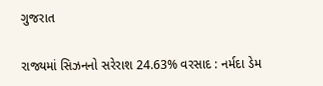ગુજરાત

રાજ્યમાં સિઝનનો સરેરાશ 24.63% વરસાદ : નર્મદા ડેમ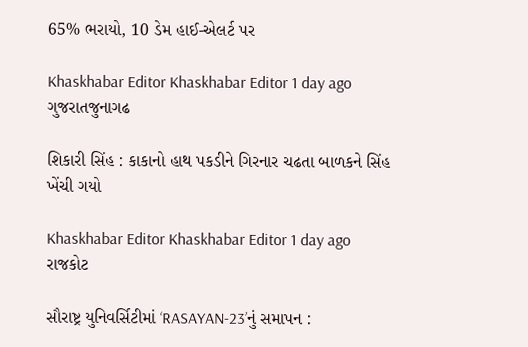65% ભરાયો, 10 ડેમ હાઈ-એલર્ટ પર

Khaskhabar Editor Khaskhabar Editor 1 day ago
ગુજરાતજુનાગઢ

શિકારી સિંહ : કાકાનો હાથ પકડીને ગિરનાર ચઢતા બાળકને સિંહ ખેંચી ગયો

Khaskhabar Editor Khaskhabar Editor 1 day ago
રાજકોટ

સૌરાષ્ટ્ર યુનિવર્સિટીમાં ‘RASAYAN-23’નું સમાપન :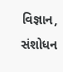વિજ્ઞાન, સંશોધન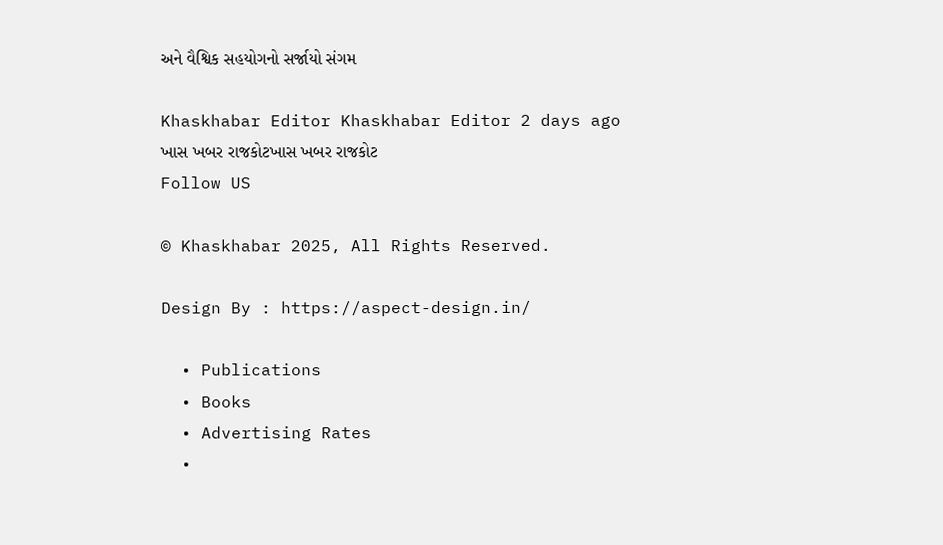અને વૈશ્વિક સહયોગનો સર્જાયો સંગમ

Khaskhabar Editor Khaskhabar Editor 2 days ago
ખાસ ખબર રાજકોટખાસ ખબર રાજકોટ
Follow US

© Khaskhabar 2025, All Rights Reserved.

Design By : https://aspect-design.in/

  • Publications
  • Books
  • Advertising Rates
  •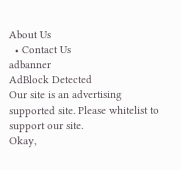About Us
  • Contact Us
adbanner
AdBlock Detected
Our site is an advertising supported site. Please whitelist to support our site.
Okay,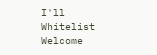I'll Whitelist
Welcome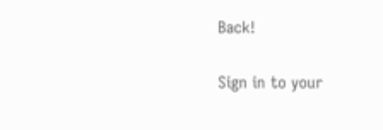Back!

Sign in to your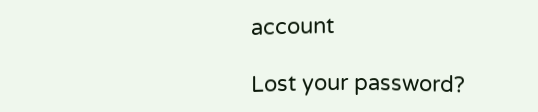account

Lost your password?